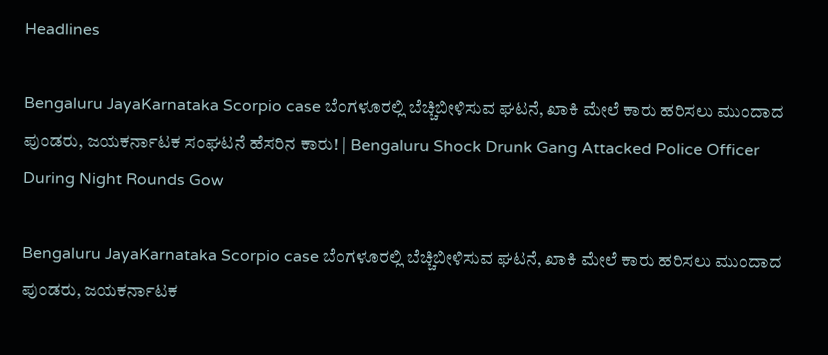Headlines

Bengaluru JayaKarnataka Scorpio case ಬೆಂಗಳೂರಲ್ಲಿ ಬೆಚ್ಚಿಬೀಳಿಸುವ ಘಟನೆ, ಖಾಕಿ ಮೇಲೆ ಕಾರು ಹರಿಸಲು ಮುಂದಾದ ಪುಂಡರು, ಜಯಕರ್ನಾಟಕ ಸಂಘಟನೆ ಹೆಸರಿನ ಕಾರು! | Bengaluru Shock Drunk Gang Attacked Police Officer During Night Rounds Gow

Bengaluru JayaKarnataka Scorpio case ಬೆಂಗಳೂರಲ್ಲಿ ಬೆಚ್ಚಿಬೀಳಿಸುವ ಘಟನೆ, ಖಾಕಿ ಮೇಲೆ ಕಾರು ಹರಿಸಲು ಮುಂದಾದ ಪುಂಡರು, ಜಯಕರ್ನಾಟಕ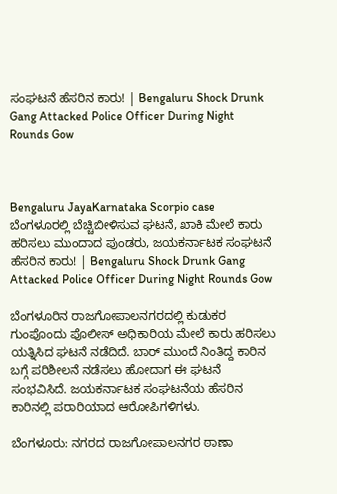ಸಂಘಟನೆ ಹೆಸರಿನ ಕಾರು! | Bengaluru Shock Drunk Gang Attacked Police Officer During Night Rounds Gow



Bengaluru JayaKarnataka Scorpio case ಬೆಂಗಳೂರಲ್ಲಿ ಬೆಚ್ಚಿಬೀಳಿಸುವ ಘಟನೆ, ಖಾಕಿ ಮೇಲೆ ಕಾರು ಹರಿಸಲು ಮುಂದಾದ ಪುಂಡರು, ಜಯಕರ್ನಾಟಕ ಸಂಘಟನೆ ಹೆಸರಿನ ಕಾರು! | Bengaluru Shock Drunk Gang Attacked Police Officer During Night Rounds Gow

ಬೆಂಗಳೂರಿನ ರಾಜಗೋಪಾಲನಗರದಲ್ಲಿ ಕುಡುಕರ ಗುಂಪೊಂದು ಪೊಲೀಸ್ ಅಧಿಕಾರಿಯ ಮೇಲೆ ಕಾರು ಹರಿಸಲು ಯತ್ನಿಸಿದ ಘಟನೆ ನಡೆದಿದೆ. ಬಾರ್ ಮುಂದೆ ನಿಂತಿದ್ದ ಕಾರಿನ ಬಗ್ಗೆ ಪರಿಶೀಲನೆ ನಡೆಸಲು ಹೋದಾಗ ಈ ಘಟನೆ ಸಂಭವಿಸಿದೆ. ಜಯಕರ್ನಾಟಕ ಸಂಘಟನೆಯ ಹೆಸರಿನ ಕಾರಿನಲ್ಲಿ ಪರಾರಿಯಾದ ಆರೋಪಿಗಳಿಗಳು.

ಬೆಂಗಳೂರು: ನಗರದ ರಾಜಗೋಪಾಲನಗರ ಠಾಣಾ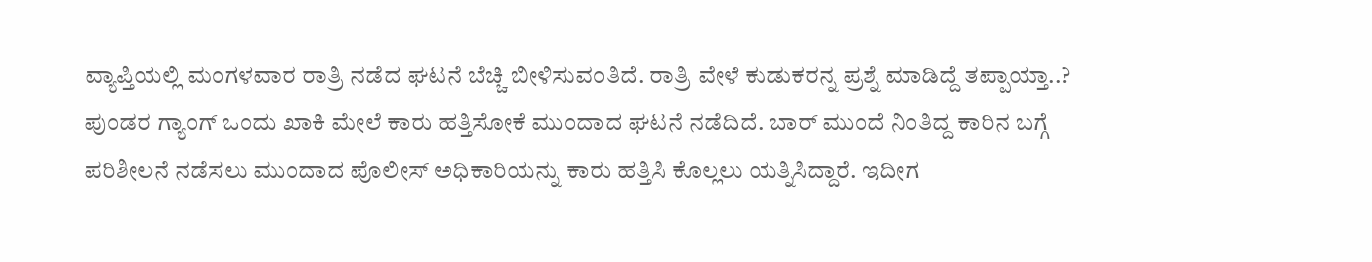ವ್ಯಾಪ್ತಿಯಲ್ಲಿ ಮಂಗಳವಾರ ರಾತ್ರಿ ನಡೆದ ಘಟನೆ ಬೆಚ್ಚಿ ಬೀಳಿಸುವಂತಿದೆ. ರಾತ್ರಿ ವೇಳೆ ಕುಡುಕರನ್ನ ಪ್ರಶ್ನೆ ಮಾಡಿದ್ದೆ ತಪ್ಪಾಯ್ತಾ..? ಪುಂಡರ ಗ್ಯಾಂಗ್ ಒಂದು ಖಾಕಿ ಮೇಲೆ ಕಾರು ಹತ್ತಿಸೋಕೆ ಮುಂದಾದ ಘಟನೆ ನಡೆದಿದೆ. ಬಾರ್ ಮುಂದೆ ನಿಂತಿದ್ದ ಕಾರಿನ ಬಗ್ಗೆ ಪರಿಶೀಲನೆ ನಡೆಸಲು ಮುಂದಾದ ಪೊಲೀಸ್ ಅಧಿಕಾರಿಯನ್ನು ಕಾರು ಹತ್ತಿಸಿ ಕೊಲ್ಲಲು ಯತ್ನಿಸಿದ್ದಾರೆ. ಇದೀಗ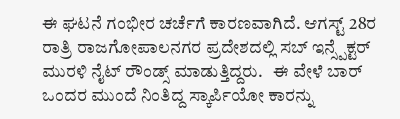ಈ ಘಟನೆ ಗಂಭೀರ ಚರ್ಚೆಗೆ ಕಾರಣವಾಗಿದೆ. ಆಗಸ್ಟ್ 28ರ ರಾತ್ರಿ ರಾಜಗೋಪಾಲನಗರ ಪ್ರದೇಶದಲ್ಲಿ ಸಬ್ ಇನ್ಸ್ಪೆಕ್ಟರ್ ಮುರಳಿ ನೈಟ್ ರೌಂಡ್ಸ್ ಮಾಡುತ್ತಿದ್ದರು.   ಈ ವೇಳೆ ಬಾರ್ ಒಂದರ ಮುಂದೆ ನಿಂತಿದ್ದ ಸ್ಕಾರ್ಪಿಯೋ ಕಾರನ್ನು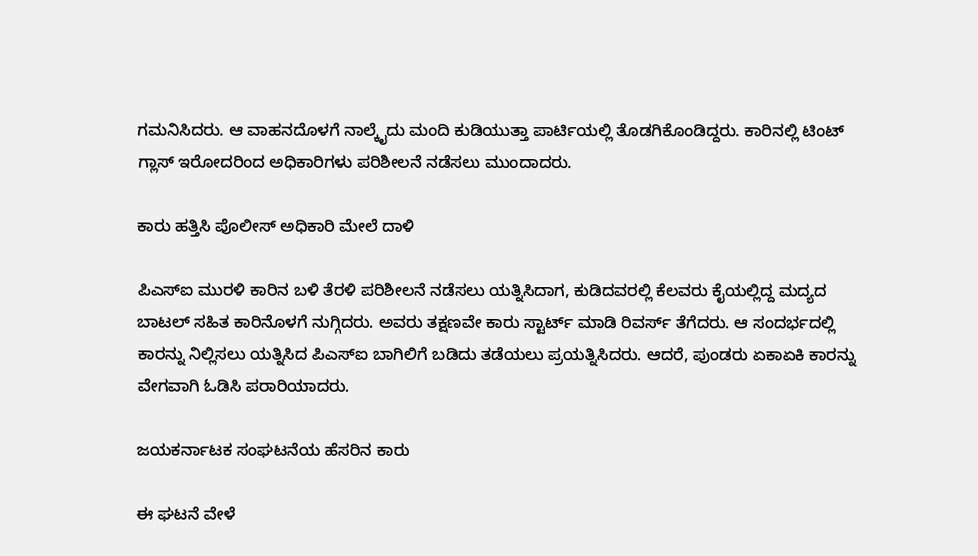ಗಮನಿಸಿದರು. ಆ ವಾಹನದೊಳಗೆ ನಾಲ್ಕೈದು ಮಂದಿ ಕುಡಿಯುತ್ತಾ ಪಾರ್ಟಿಯಲ್ಲಿ ತೊಡಗಿಕೊಂಡಿದ್ದರು. ಕಾರಿನಲ್ಲಿ ಟಿಂಟ್ ಗ್ಲಾಸ್ ಇರೋದರಿಂದ ಅಧಿಕಾರಿಗಳು ಪರಿಶೀಲನೆ ನಡೆಸಲು ಮುಂದಾದರು.

ಕಾರು ಹತ್ತಿಸಿ ಪೊಲೀಸ್‌ ಅಧಿಕಾರಿ ಮೇಲೆ ದಾಳಿ

ಪಿಎಸ್‌ಐ ಮುರಳಿ ಕಾರಿನ ಬಳಿ ತೆರಳಿ ಪರಿಶೀಲನೆ ನಡೆಸಲು ಯತ್ನಿಸಿದಾಗ, ಕುಡಿದವರಲ್ಲಿ ಕೆಲವರು ಕೈಯಲ್ಲಿದ್ದ ಮದ್ಯದ ಬಾಟಲ್‌ ಸಹಿತ ಕಾರಿನೊಳಗೆ ನುಗ್ಗಿದರು. ಅವರು ತಕ್ಷಣವೇ ಕಾರು ಸ್ಟಾರ್ಟ್ ಮಾಡಿ ರಿವರ್ಸ್ ತೆಗೆದರು. ಆ ಸಂದರ್ಭದಲ್ಲಿ ಕಾರನ್ನು ನಿಲ್ಲಿಸಲು ಯತ್ನಿಸಿದ ಪಿಎಸ್‌ಐ ಬಾಗಿಲಿಗೆ ಬಡಿದು ತಡೆಯಲು ಪ್ರಯತ್ನಿಸಿದರು. ಆದರೆ, ಪುಂಡರು ಏಕಾಏಕಿ ಕಾರನ್ನು ವೇಗವಾಗಿ ಓಡಿಸಿ ಪರಾರಿಯಾದರು.

ಜಯಕರ್ನಾಟಕ ಸಂಘಟನೆಯ ಹೆಸರಿನ ಕಾರು

ಈ ಘಟನೆ ವೇಳೆ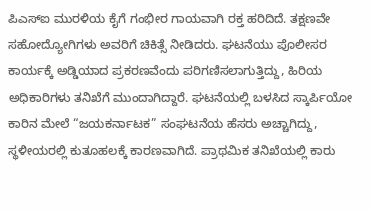ಪಿಎಸ್‌ಐ ಮುರಳಿಯ ಕೈಗೆ ಗಂಭೀರ ಗಾಯವಾಗಿ ರಕ್ತ ಹರಿದಿದೆ. ತಕ್ಷಣವೇ ಸಹೋದ್ಯೋಗಿಗಳು ಅವರಿಗೆ ಚಿಕಿತ್ಸೆ ನೀಡಿದರು. ಘಟನೆಯು ಪೊಲೀಸರ ಕಾರ್ಯಕ್ಕೆ ಅಡ್ಡಿಯಾದ ಪ್ರಕರಣವೆಂದು ಪರಿಗಣಿಸಲಾಗುತ್ತಿದ್ದು, ಹಿರಿಯ ಅಧಿಕಾರಿಗಳು ತನಿಖೆಗೆ ಮುಂದಾಗಿದ್ದಾರೆ. ಘಟನೆಯಲ್ಲಿ ಬಳಸಿದ ಸ್ಕಾರ್ಪಿಯೋ ಕಾರಿನ ಮೇಲೆ “ಜಯಕರ್ನಾಟಕ” ಸಂಘಟನೆಯ ಹೆಸರು ಅಚ್ಚಾಗಿದ್ದು, ಸ್ಥಳೀಯರಲ್ಲಿ ಕುತೂಹಲಕ್ಕೆ ಕಾರಣವಾಗಿದೆ. ಪ್ರಾಥಮಿಕ ತನಿಖೆಯಲ್ಲಿ ಕಾರು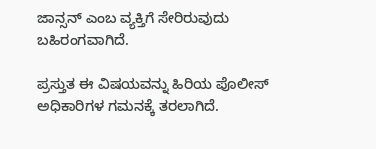ಜಾನ್ಸನ್ ಎಂಬ ವ್ಯಕ್ತಿಗೆ ಸೇರಿರುವುದು ಬಹಿರಂಗವಾಗಿದೆ.

ಪ್ರಸ್ತುತ ಈ ವಿಷಯವನ್ನು ಹಿರಿಯ ಪೊಲೀಸ್ ಅಧಿಕಾರಿಗಳ ಗಮನಕ್ಕೆ ತರಲಾಗಿದೆ.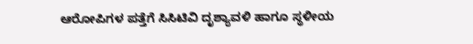ಆರೋಪಿಗಳ ಪತ್ತೆಗೆ ಸಿಸಿಟಿವಿ ದೃಶ್ಯಾವಳಿ ಹಾಗೂ ಸ್ಥಳೀಯ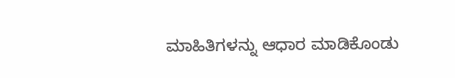ಮಾಹಿತಿಗಳನ್ನು ಆಧಾರ ಮಾಡಿಕೊಂಡು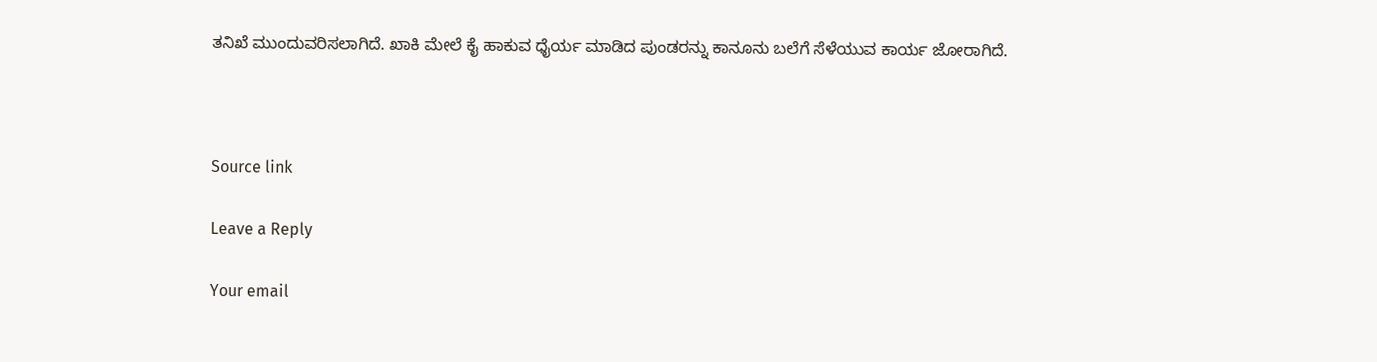ತನಿಖೆ ಮುಂದುವರಿಸಲಾಗಿದೆ. ಖಾಕಿ ಮೇಲೆ ಕೈ ಹಾಕುವ ಧೈರ್ಯ ಮಾಡಿದ ಪುಂಡರನ್ನು ಕಾನೂನು ಬಲೆಗೆ ಸೆಳೆಯುವ ಕಾರ್ಯ ಜೋರಾಗಿದೆ.



Source link

Leave a Reply

Your email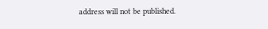address will not be published.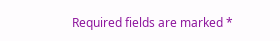Required fields are marked *